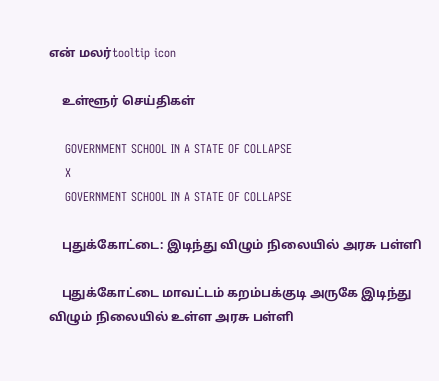என் மலர்tooltip icon

    உள்ளூர் செய்திகள்

    GOVERNMENT SCHOOL IN A STATE OF COLLAPSE
    X
    GOVERNMENT SCHOOL IN A STATE OF COLLAPSE

    புதுக்கோட்டை: இடிந்து விழும் நிலையில் அரசு பள்ளி

    புதுக்கோட்டை மாவட்டம் கறம்பக்குடி அருகே இடிந்து விழும் நிலையில் உள்ள அரசு பள்ளி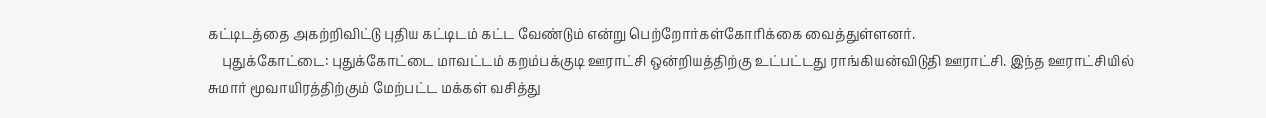கட்டிடத்தை அகற்றிவிட்டு புதிய கட்டிடம் கட்ட வேண்டும் என்று பெற்றோர்கள்கோரிக்கை வைத்துள்ளனர்.
    புதுக்கோட்டை: புதுக்கோட்டை மாவட்டம் கறம்பக்குடி ஊராட்சி ஒன்றியத்திற்கு உட்பட்டது ராங்கியன்விடுதி ஊராட்சி. இந்த ஊராட்சியில் சுமார் மூவாயிரத்திற்கும் மேற்பட்ட மக்கள் வசித்து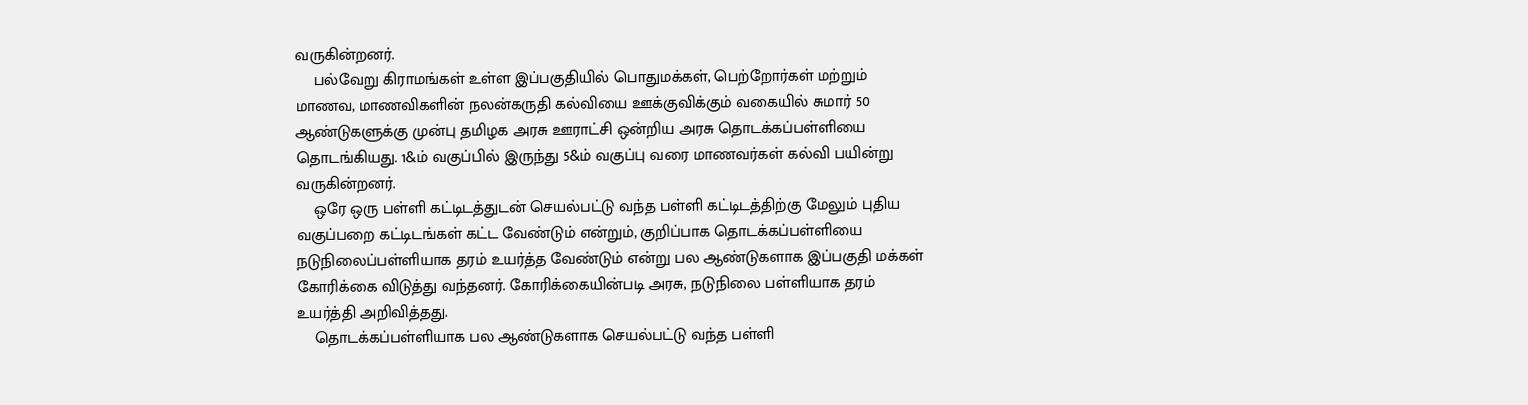வருகின்றனர்.
    பல்வேறு கிராமங்கள் உள்ள இப்பகுதியில் பொதுமக்கள், பெற்றோர்கள் மற்றும் மாணவ, மாணவிகளின் நலன்கருதி கல்வியை ஊக்குவிக்கும் வகையில் சுமார் 50 ஆண்டுகளுக்கு முன்பு தமிழக அரசு ஊராட்சி ஒன்றிய அரசு தொடக்கப்பள்ளியை தொடங்கியது. 1&ம் வகுப்பில் இருந்து 5&ம் வகுப்பு வரை மாணவர்கள் கல்வி பயின்று வருகின்றனர்.
    ஒரே ஒரு பள்ளி கட்டிடத்துடன் செயல்பட்டு வந்த பள்ளி கட்டிடத்திற்கு மேலும் புதிய வகுப்பறை கட்டிடங்கள் கட்ட வேண்டும் என்றும், குறிப்பாக தொடக்கப்பள்ளியை நடுநிலைப்பள்ளியாக தரம் உயர்த்த வேண்டும் என்று பல ஆண்டுகளாக இப்பகுதி மக்கள் கோரிக்கை விடுத்து வந்தனர். கோரிக்கையின்படி அரசு, நடுநிலை பள்ளியாக தரம் உயர்த்தி அறிவித்தது.
    தொடக்கப்பள்ளியாக பல ஆண்டுகளாக செயல்பட்டு வந்த பள்ளி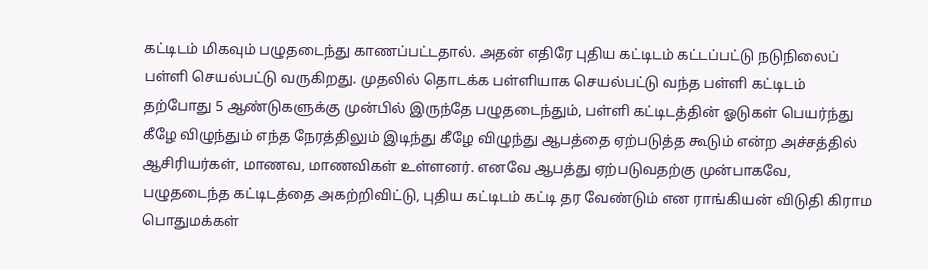கட்டிடம் மிகவும் பழுதடைந்து காணப்பட்டதால். அதன் எதிரே புதிய கட்டிடம் கட்டப்பட்டு நடுநிலைப் பள்ளி செயல்பட்டு வருகிறது. முதலில் தொடக்க பள்ளியாக செயல்பட்டு வந்த பள்ளி கட்டிடம் தற்போது 5 ஆண்டுகளுக்கு முன்பில் இருந்தே பழுதடைந்தும், பள்ளி கட்டிடத்தின் ஓடுகள் பெயர்ந்து கீழே விழுந்தும் எந்த நேரத்திலும் இடிந்து கீழே விழுந்து ஆபத்தை ஏற்படுத்த கூடும் என்ற அச்சத்தில் ஆசிரியர்கள், மாணவ, மாணவிகள் உள்ளனர். எனவே ஆபத்து ஏற்படுவதற்கு முன்பாகவே, பழுதடைந்த கட்டிடத்தை அகற்றிவிட்டு, புதிய கட்டிடம் கட்டி தர வேண்டும் என ராங்கியன் விடுதி கிராம பொதுமக்கள்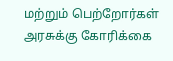மற்றும் பெற்றோர்கள் அரசுக்கு கோரிக்கை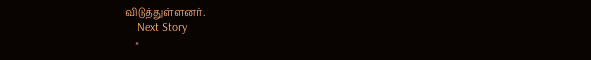விடுத்துள்ளனர்.
    Next Story
    ×